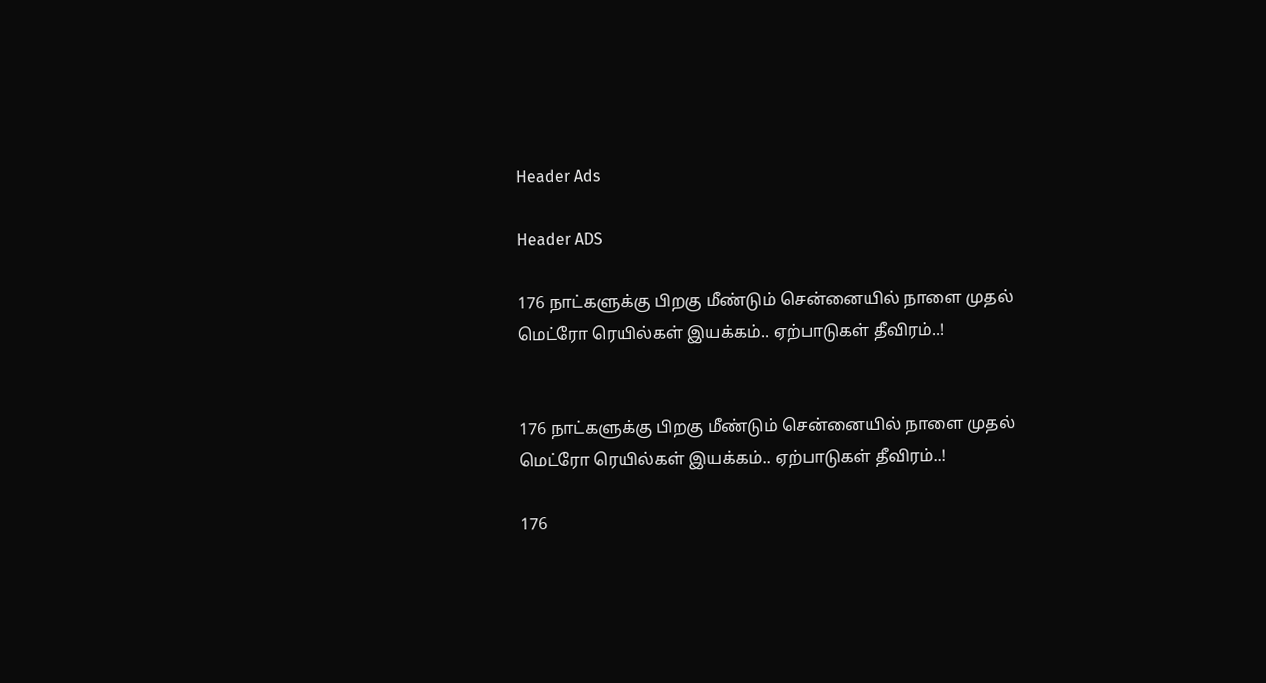Header Ads

Header ADS

176 நாட்களுக்கு பிறகு மீண்டும் சென்னையில் நாளை முதல் மெட்ரோ ரெயில்கள் இயக்கம்.. ஏற்பாடுகள் தீவிரம்..!


176 நாட்களுக்கு பிறகு மீண்டும் சென்னையில் நாளை முதல் மெட்ரோ ரெயில்கள் இயக்கம்.. ஏற்பாடுகள் தீவிரம்..!

176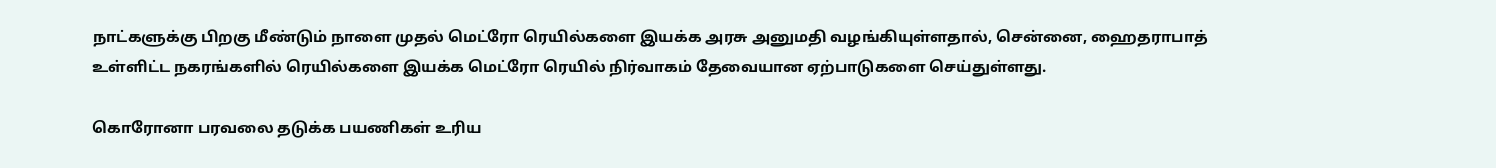நாட்களுக்கு பிறகு மீண்டும் நாளை முதல் மெட்ரோ ரெயில்களை இயக்க அரசு அனுமதி வழங்கியுள்ளதால், சென்னை, ஹைதராபாத் உள்ளிட்ட நகரங்களில் ரெயில்களை இயக்க மெட்ரோ ரெயில் நிர்வாகம் தேவையான ஏற்பாடுகளை செய்துள்ளது.

கொரோனா பரவலை தடுக்க பயணிகள் உரிய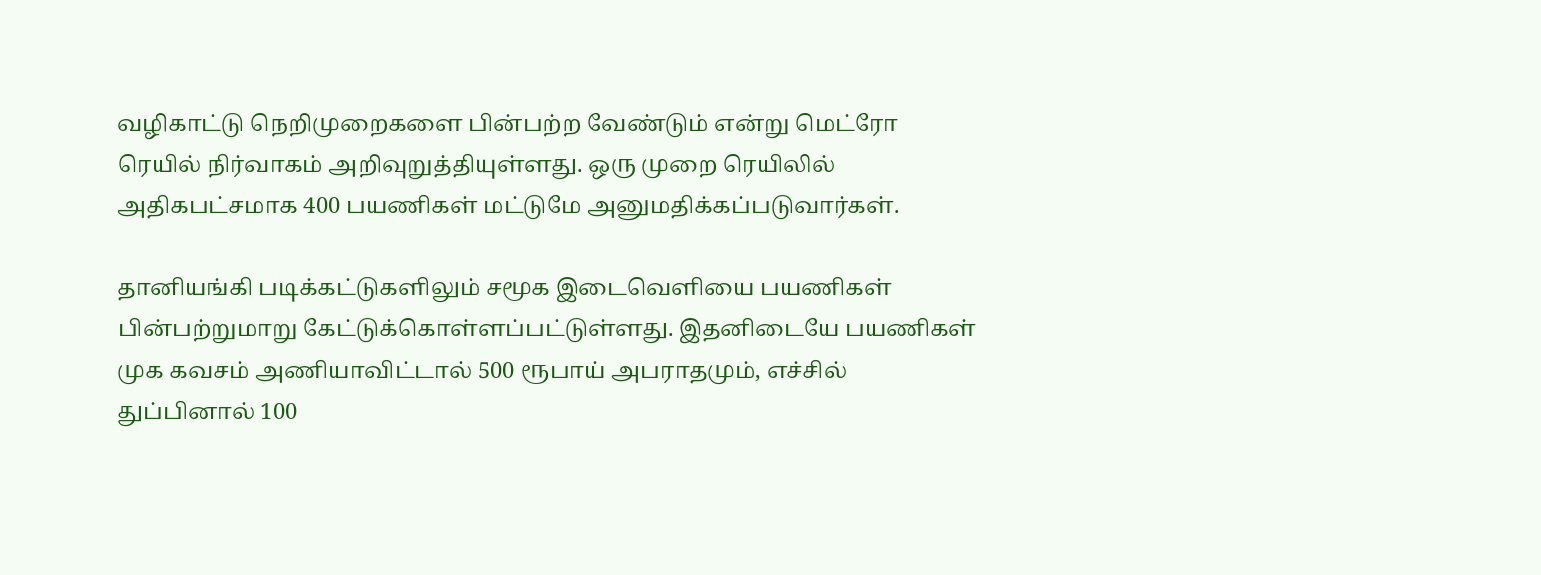வழிகாட்டு நெறிமுறைகளை பின்பற்ற வேண்டும் என்று மெட்ரோ ரெயில் நிர்வாகம் அறிவுறுத்தியுள்ளது. ஒரு முறை ரெயிலில் அதிகபட்சமாக 400 பயணிகள் மட்டுமே அனுமதிக்கப்படுவார்கள்.

தானியங்கி படிக்கட்டுகளிலும் சமூக இடைவெளியை பயணிகள் பின்பற்றுமாறு கேட்டுக்கொள்ளப்பட்டுள்ளது. இதனிடையே பயணிகள் முக கவசம் அணியாவிட்டால் 500 ரூபாய் அபராதமும், எச்சில் துப்பினால் 100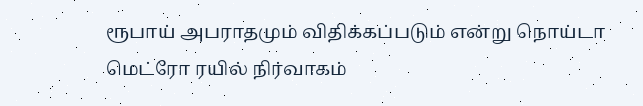ரூபாய் அபராதமும் விதிக்கப்படும் என்று நொய்டா மெட்ரோ ரயில் நிர்வாகம்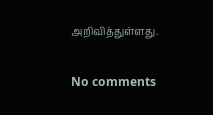அறிவித்துள்ளது.

No comments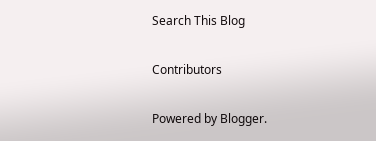Search This Blog

Contributors

Powered by Blogger.